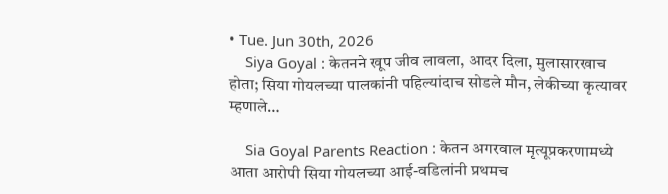• Tue. Jun 30th, 2026
    Siya Goyal : केतनने खूप जीव लावला, आदर दिला, मुलासारखाच होता; सिया गोयलच्या पालकांनी पहिल्यांदाच सोडले मौन, लेकीच्या कृत्यावर म्हणाले…

    Sia Goyal Parents Reaction : केतन अगरवाल मृत्यूप्रकरणामध्ये आता आरोपी सिया गोयलच्या आई-वडिलांनी प्रथमच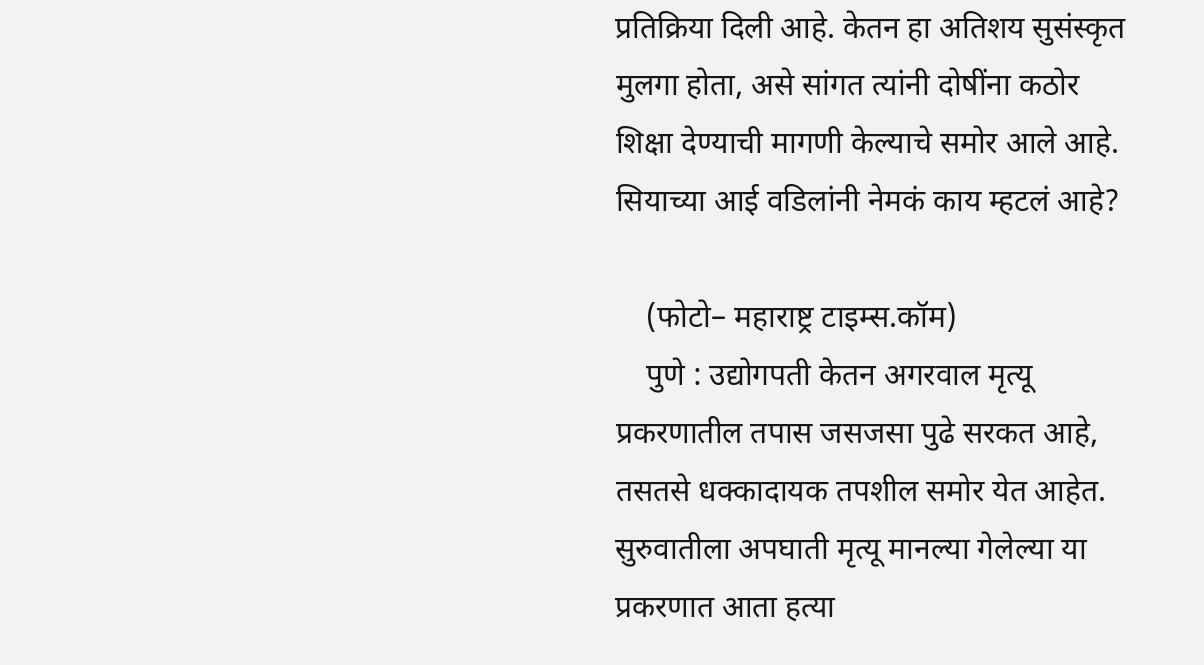प्रतिक्रिया दिली आहे. केतन हा अतिशय सुसंस्कृत मुलगा होता, असे सांगत त्यांनी दोषींना कठोर शिक्षा देण्याची मागणी केल्याचे समोर आले आहे. सियाच्या आई वडिलांनी नेमकं काय म्हटलं आहे?

    (फोटो– महाराष्ट्र टाइम्स.कॉम)
    पुणे : उद्योगपती केतन अगरवाल मृत्यू प्रकरणातील तपास जसजसा पुढे सरकत आहे, तसतसे धक्कादायक तपशील समोर येत आहेत. सुरुवातीला अपघाती मृत्यू मानल्या गेलेल्या या प्रकरणात आता हत्या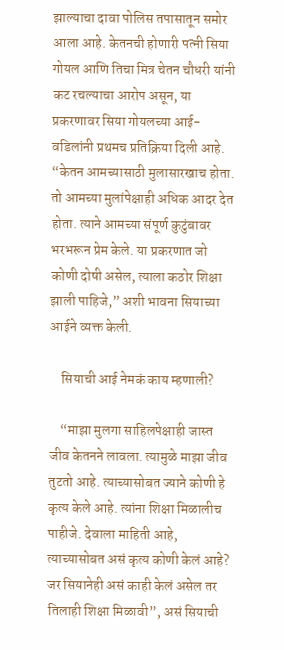झाल्याचा दावा पोलिस तपासातून समोर आला आहे. केतनची होणारी पत्नी सिया गोयल आणि तिचा मित्र चेतन चौधरी यांनी कट रचल्याचा आरोप असून, या प्रकरणावर सिया गोयलच्या आई-वडिलांनी प्रथमच प्रतिक्रिया दिली आहे. “केतन आमच्यासाठी मुलासारखाच होता. तो आमच्या मुलांपेक्षाही अधिक आदर देत होता. त्याने आमच्या संपूर्ण कुटुंबावर भरभरून प्रेम केले. या प्रकरणात जो कोणी दोषी असेल, त्याला कठोर शिक्षा झाली पाहिजे,” अशी भावना सियाच्या आईने व्यक्त केली.

    सियाची आई नेमकं काय म्हणाली?

    “माझा मुलगा साहिलपेक्षाही जास्त जीव केतनने लावला. त्यामुळे माझा जीव तुटतो आहे. त्याच्यासोबत ज्याने कोणी हे कृत्य केले आहे. त्यांना शिक्षा मिळालीच पाहीजे. देवाला माहिती आहे, त्याच्यासोबत असं कृत्य कोणी केलं आहे? जर सियानेही असं काही केलं असेल तर तिलाही शिक्षा मिळावी”, असं सियाची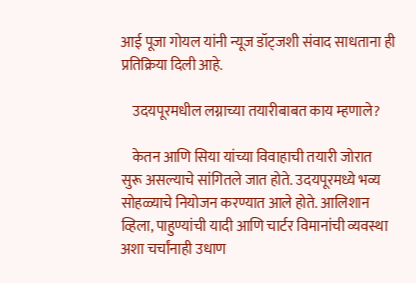आई पूजा गोयल यांनी न्यूज डॉट्जशी संवाद साधताना ही प्रतिक्रिया दिली आहे.

    उदयपूरमधील लग्नाच्या तयारीबाबत काय म्हणाले?

    केतन आणि सिया यांच्या विवाहाची तयारी जोरात सुरू असल्याचे सांगितले जात होते. उदयपूरमध्ये भव्य सोहळ्याचे नियोजन करण्यात आले होते. आलिशान व्हिला, पाहुण्यांची यादी आणि चार्टर विमानांची व्यवस्था अशा चर्चांनाही उधाण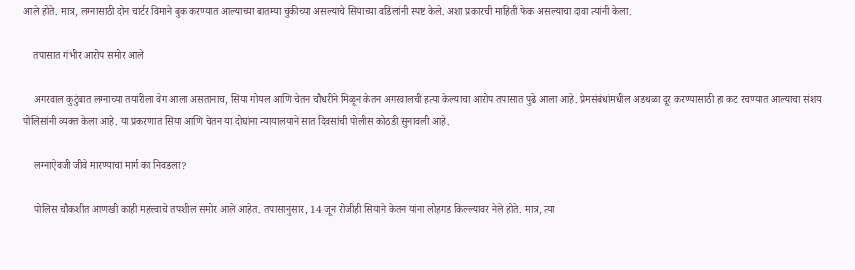आले होते. मात्र, लग्नासाठी दोन चार्टर विमाने बुक करण्यात आल्याच्या बातम्या चुकीच्या असल्याचे सियाच्या वडिलांनी स्पष्ट केले. अशा प्रकारची माहिती फेक असल्याचा दावा त्यांनी केला.

    तपासात गंभीर आरोप समोर आले

    अगरवाल कुटुंबात लग्नाच्या तयारीला वेग आला असतानाच, सिया गोयल आणि चेतन चौधरीने मिळून केतन अगरवालची हत्या केल्याचा आरोप तपासात पुढे आला आहे. प्रेमसंबंधांमधील अडथळा दूर करण्यासाठी हा कट रचण्यात आल्याचा संशय पोलिसांनी व्यक्त केला आहे. या प्रकरणात सिया आणि चेतन या दोघांना न्यायालयाने सात दिवसांची पोलीस कोठडी सुनावली आहे.

    लग्नाऐवजी जीवे मारण्याचा मार्ग का निवडला?

    पोलिस चौकशीत आणखी काही महत्त्वाचे तपशील समोर आले आहेत. तपासानुसार, 14 जून रोजीही सियाने केतन यांना लोहगड किल्ल्यावर नेले होते. मात्र, त्या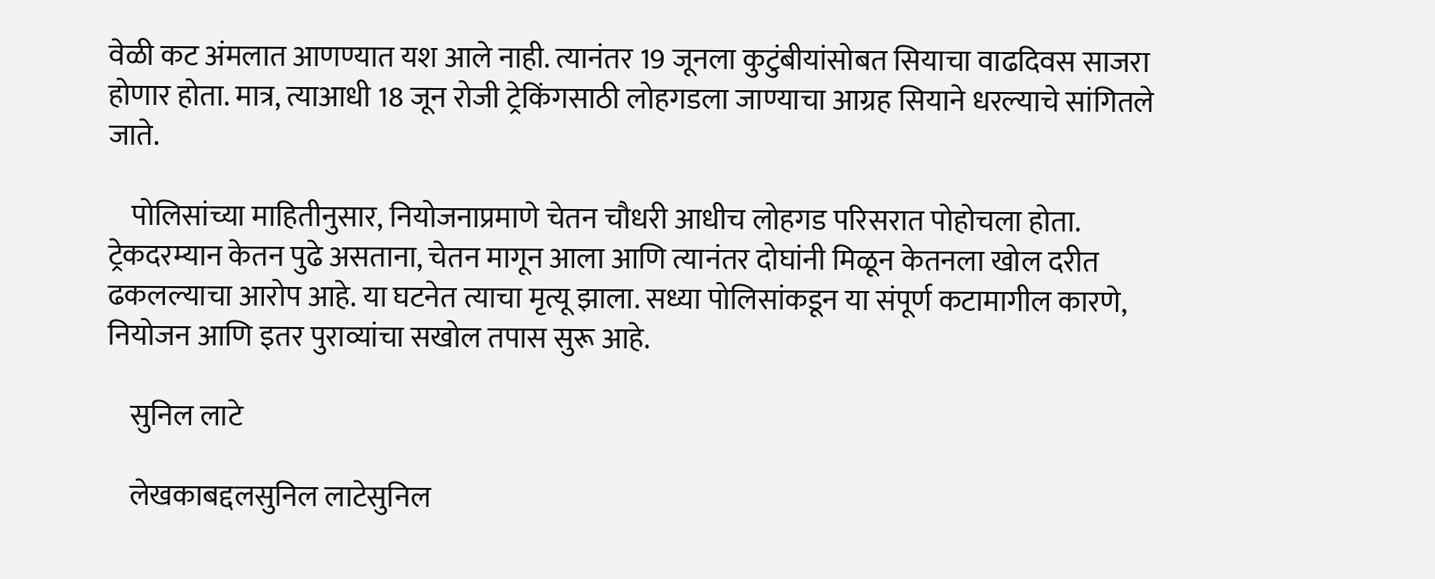वेळी कट अंमलात आणण्यात यश आले नाही. त्यानंतर 19 जूनला कुटुंबीयांसोबत सियाचा वाढदिवस साजरा होणार होता. मात्र, त्याआधी 18 जून रोजी ट्रेकिंगसाठी लोहगडला जाण्याचा आग्रह सियाने धरल्याचे सांगितले जाते.

    पोलिसांच्या माहितीनुसार, नियोजनाप्रमाणे चेतन चौधरी आधीच लोहगड परिसरात पोहोचला होता. ट्रेकदरम्यान केतन पुढे असताना, चेतन मागून आला आणि त्यानंतर दोघांनी मिळून केतनला खोल दरीत ढकलल्याचा आरोप आहे. या घटनेत त्याचा मृत्यू झाला. सध्या पोलिसांकडून या संपूर्ण कटामागील कारणे, नियोजन आणि इतर पुराव्यांचा सखोल तपास सुरू आहे.

    सुनिल लाटे

    लेखकाबद्दलसुनिल लाटेसुनिल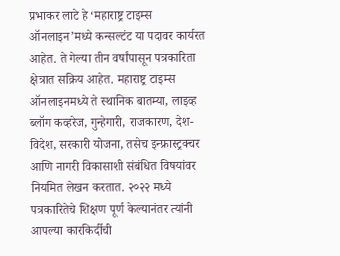प्रभाकर लाटे हे ‘महाराष्ट्र टाइम्स ऑनलाइन’मध्ये कन्सल्टंट या पदावर कार्यरत आहेत. ते गेल्या तीन वर्षांपासून पत्रकारिता क्षेत्रात सक्रिय आहेत. महाराष्ट्र टाइम्स ऑनलाइनमध्ये ते स्थानिक बातम्या, लाइव्ह ब्लॉग कव्हरेज, गुन्हेगारी, राजकारण, देश-विदेश, सरकारी योजना, तसेच इन्फ्रास्ट्रक्चर आणि नागरी विकासाशी संबंधित विषयांवर नियमित लेखन करतात. २०२२ मध्ये पत्रकारितेचे शिक्षण पूर्ण केल्यानंतर त्यांनी आपल्या कारकिर्दीची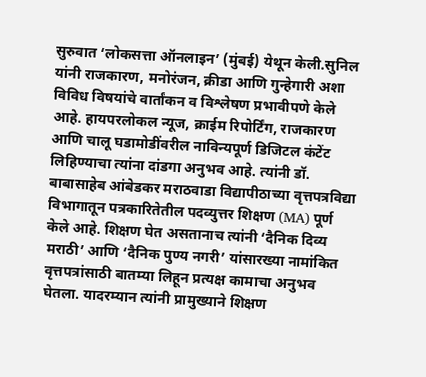सुरुवात ‘लोकसत्ता ऑनलाइन’ (मुंबई) येथून केली.सुनिल यांनी राजकारण, मनोरंजन, क्रीडा आणि गुन्हेगारी अशा विविध विषयांचे वार्तांकन व विश्लेषण प्रभावीपणे केले आहे. हायपरलोकल न्यूज, क्राईम रिपोर्टिंग, राजकारण आणि चालू घडामोडींवरील नाविन्यपूर्ण डिजिटल कंटेंट लिहिण्याचा त्यांना दांडगा अनुभव आहे. त्यांनी डॉ. बाबासाहेब आंबेडकर मराठवाडा विद्यापीठाच्या वृत्तपत्रविद्या विभागातून पत्रकारितेतील पदव्युत्तर शिक्षण (MA) पूर्ण केले आहे. शिक्षण घेत असतानाच त्यांनी ‘दैनिक दिव्य मराठी’ आणि ‘दैनिक पुण्य नगरी’ यांसारख्या नामांकित वृत्तपत्रांसाठी बातम्या लिहून प्रत्यक्ष कामाचा अनुभव घेतला. यादरम्यान त्यांनी प्रामुख्याने शिक्षण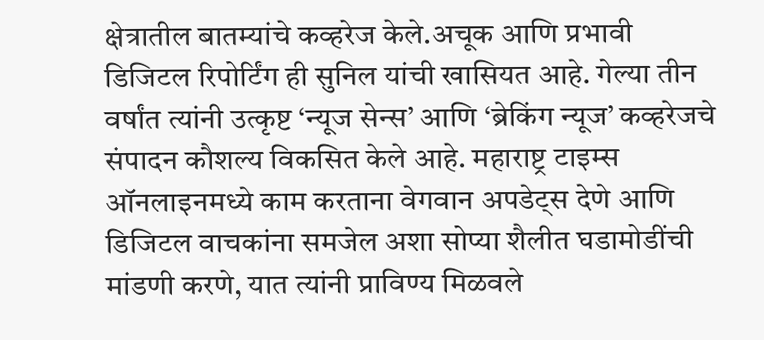क्षेत्रातील बातम्यांचे कव्हरेज केले.अचूक आणि प्रभावी डिजिटल रिपोर्टिंग ही सुनिल यांची खासियत आहे. गेल्या तीन वर्षांत त्यांनी उत्कृष्ट ‘न्यूज सेन्स’ आणि ‘ब्रेकिंग न्यूज’ कव्हरेजचे संपादन कौशल्य विकसित केले आहे. महाराष्ट्र टाइम्स ऑनलाइनमध्ये काम करताना वेगवान अपडेट्स देणे आणि डिजिटल वाचकांना समजेल अशा सोप्या शैलीत घडामोडींची मांडणी करणे, यात त्यांनी प्राविण्य मिळवले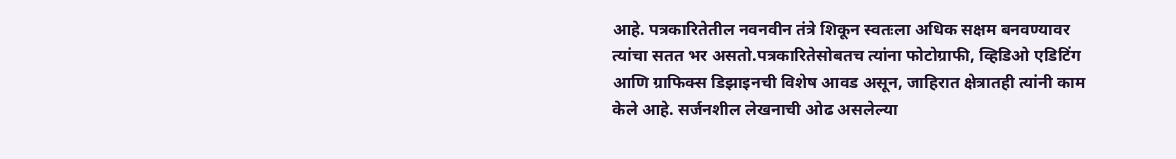आहे. पत्रकारितेतील नवनवीन तंत्रे शिकून स्वतःला अधिक सक्षम बनवण्यावर त्यांचा सतत भर असतो.पत्रकारितेसोबतच त्यांना फोटोग्राफी, व्हिडिओ एडिटिंग आणि ग्राफिक्स डिझाइनची विशेष आवड असून, जाहिरात क्षेत्रातही त्यांनी काम केले आहे. सर्जनशील लेखनाची ओढ असलेल्या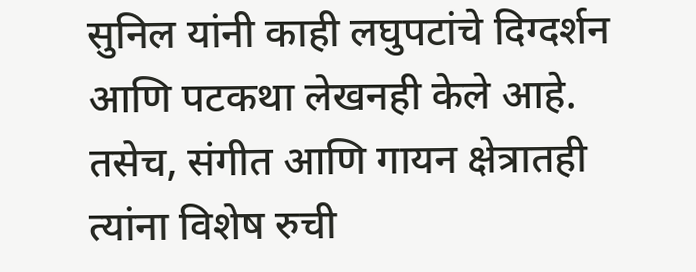सुनिल यांनी काही लघुपटांचे दिग्दर्शन आणि पटकथा लेखनही केले आहे. तसेच, संगीत आणि गायन क्षेत्रातही त्यांना विशेष रुची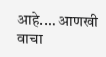आहे.… आणखी वाचा